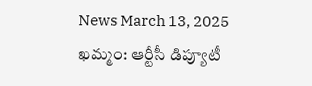News March 13, 2025
ఖమ్మం: ఆర్టీసీ డిప్యూటీ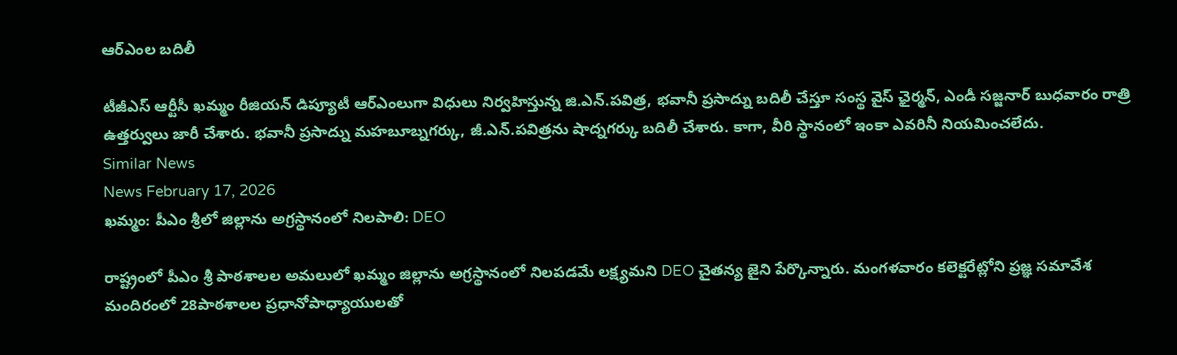ఆర్ఎంల బదిలీ

టీజీఎస్ ఆర్టీసీ ఖమ్మం రీజియన్ డిప్యూటీ ఆర్ఎంలుగా విధులు నిర్వహిస్తున్న జి.ఎన్.పవిత్ర, భవానీ ప్రసాద్ను బదిలీ చేస్తూ సంస్థ వైస్ ఛైర్మన్, ఎండీ సజ్జనార్ బుధవారం రాత్రి ఉత్తర్వులు జారీ చేశారు. భవానీ ప్రసాద్ను మహబూబ్నగర్కు, జీ.ఎన్.పవిత్రను షాద్నగర్కు బదిలీ చేశారు. కాగా, వీరి స్థానంలో ఇంకా ఎవరినీ నియమించలేదు.
Similar News
News February 17, 2026
ఖమ్మం: పీఎం శ్రీలో జిల్లాను అగ్రస్థానంలో నిలపాలి: DEO

రాష్ట్రంలో పీఎం శ్రీ పాఠశాలల అమలులో ఖమ్మం జిల్లాను అగ్రస్థానంలో నిలపడమే లక్ష్యమని DEO చైతన్య జైని పేర్కొన్నారు. మంగళవారం కలెక్టరేట్లోని ప్రజ్ఞ సమావేశ మందిరంలో 28పాఠశాలల ప్రధానోపాధ్యాయులతో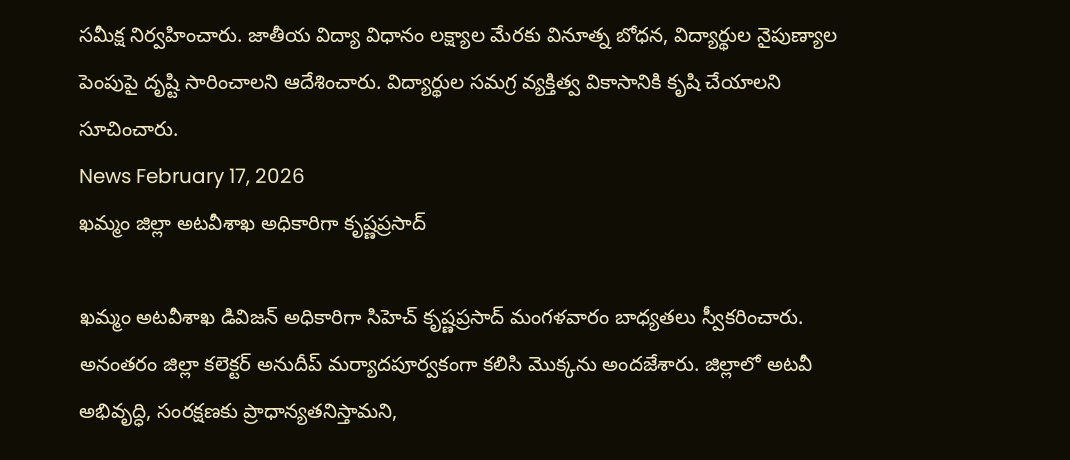సమీక్ష నిర్వహించారు. జాతీయ విద్యా విధానం లక్ష్యాల మేరకు వినూత్న బోధన, విద్యార్థుల నైపుణ్యాల పెంపుపై దృష్టి సారించాలని ఆదేశించారు. విద్యార్థుల సమగ్ర వ్యక్తిత్వ వికాసానికి కృషి చేయాలని సూచించారు.
News February 17, 2026
ఖమ్మం జిల్లా అటవీశాఖ అధికారిగా కృష్ణప్రసాద్

ఖమ్మం అటవీశాఖ డివిజన్ అధికారిగా సిహెచ్ కృష్ణప్రసాద్ మంగళవారం బాధ్యతలు స్వీకరించారు. అనంతరం జిల్లా కలెక్టర్ అనుదీప్ మర్యాదపూర్వకంగా కలిసి మొక్కను అందజేశారు. జిల్లాలో అటవీ అభివృద్ధి, సంరక్షణకు ప్రాధాన్యతనిస్తామని,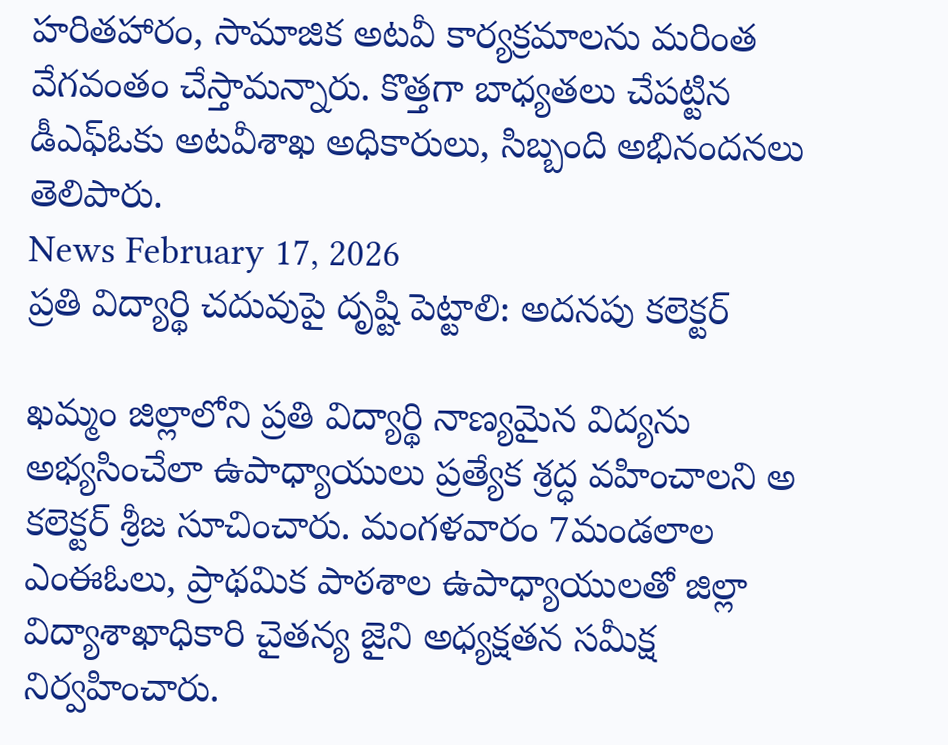హరితహారం, సామాజిక అటవీ కార్యక్రమాలను మరింత వేగవంతం చేస్తామన్నారు. కొత్తగా బాధ్యతలు చేపట్టిన డీఎఫ్ఓకు అటవీశాఖ అధికారులు, సిబ్బంది అభినందనలు తెలిపారు.
News February 17, 2026
ప్రతి విద్యార్థి చదువుపై దృష్టి పెట్టాలి: అదనపు కలెక్టర్

ఖమ్మం జిల్లాలోని ప్రతి విద్యార్థి నాణ్యమైన విద్యను అభ్యసించేలా ఉపాధ్యాయులు ప్రత్యేక శ్రద్ధ వహించాలని అ కలెక్టర్ శ్రీజ సూచించారు. మంగళవారం 7మండలాల ఎంఈఓలు, ప్రాథమిక పాఠశాల ఉపాధ్యాయులతో జిల్లా విద్యాశాఖాధికారి చైతన్య జైని అధ్యక్షతన సమీక్ష నిర్వహించారు.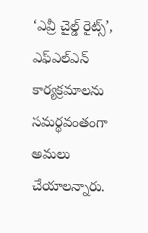‘ఎవ్రీ చైల్డ్ రైట్స్’, ఎఫ్ఎల్ఎన్ కార్యక్రమాలను సమర్థవంతంగా అమలు చేయాలన్నారు.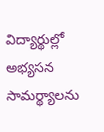విద్యార్థుల్లో అభ్యసన సామర్థ్యాలను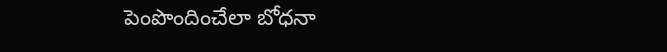పెంపొందించేలా బోధనా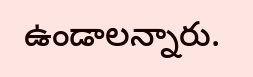ఉండాలన్నారు.